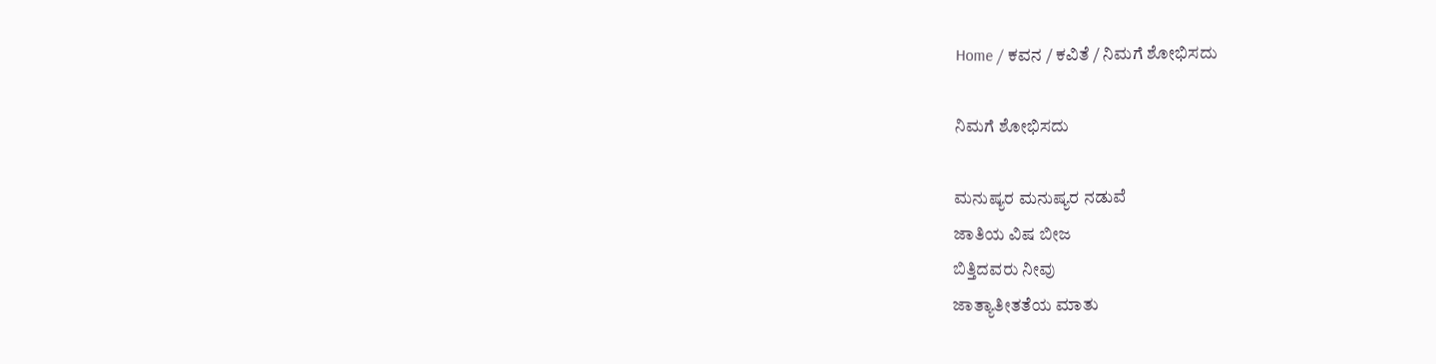Home / ಕವನ / ಕವಿತೆ / ನಿಮಗೆ ಶೋಭಿಸದು

ನಿಮಗೆ ಶೋಭಿಸದು

ಮನುಷ್ಯರ ಮನುಷ್ಯರ ನಡುವೆ
ಜಾತಿಯ ವಿಷ ಬೀಜ
ಬಿತ್ತಿದವರು ನೀವು
ಜಾತ್ಯಾತೀತತೆಯ ಮಾತು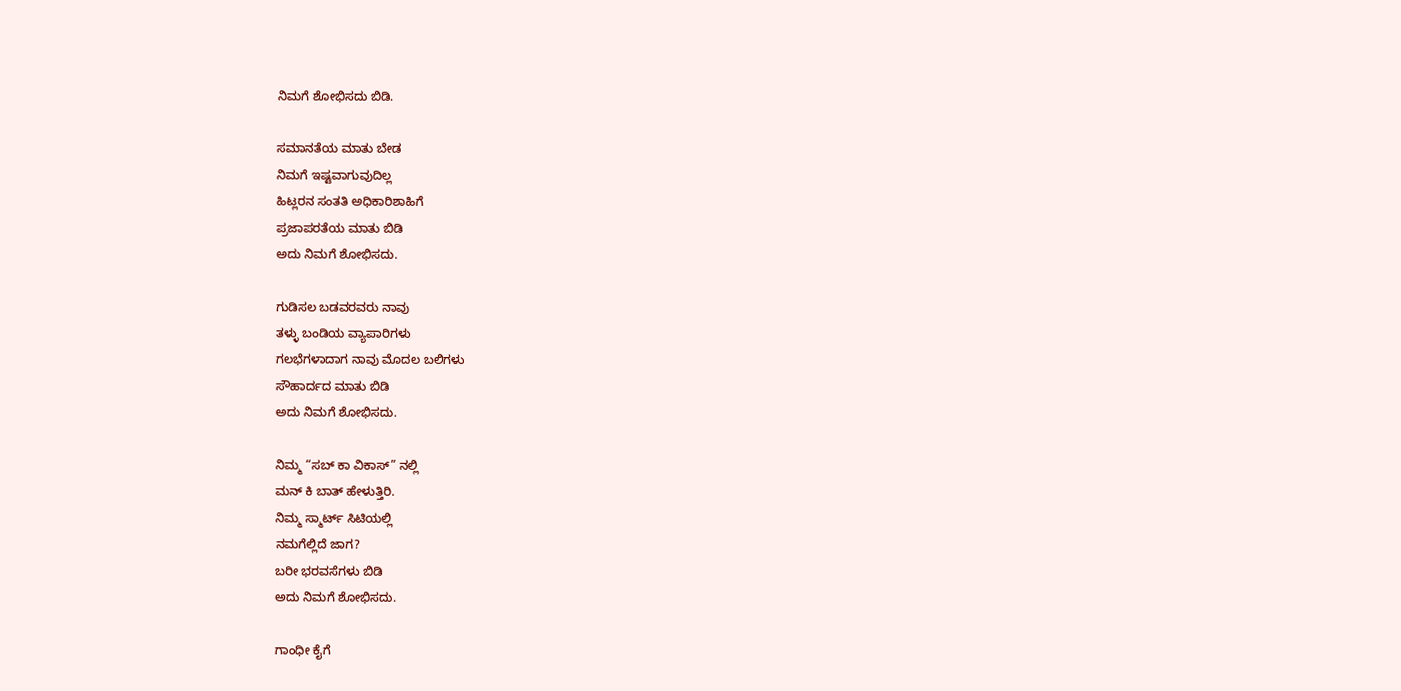ನಿಮಗೆ ಶೋಭಿಸದು ಬಿಡಿ.

ಸಮಾನತೆಯ ಮಾತು ಬೇಡ
ನಿಮಗೆ ಇಷ್ಟವಾಗುವುದಿಲ್ಲ
ಹಿಟ್ಲರನ ಸಂತತಿ ಅಧಿಕಾರಿಶಾಹಿಗೆ
ಪ್ರಜಾಪರತೆಯ ಮಾತು ಬಿಡಿ
ಅದು ನಿಮಗೆ ಶೋಭಿಸದು.

ಗುಡಿಸಲ ಬಡವರವರು ನಾವು
ತಳ್ಳು ಬಂಡಿಯ ವ್ಯಾಪಾರಿಗಳು
ಗಲಭೆಗಳಾದಾಗ ನಾವು ಮೊದಲ ಬಲಿಗಳು
ಸೌಹಾರ್ದದ ಮಾತು ಬಿಡಿ
ಅದು ನಿಮಗೆ ಶೋಭಿಸದು.

ನಿಮ್ಮ “ಸಬ್ ಕಾ ವಿಕಾಸ್” ನಲ್ಲಿ
ಮನ್ ಕಿ ಬಾತ್ ಹೇಳುತ್ತಿರಿ.
ನಿಮ್ಮ ಸ್ಮಾರ್ಟ್ ಸಿಟಿಯಲ್ಲಿ
ನಮಗೆಲ್ಲಿದೆ ಜಾಗ?
ಬರೀ ಭರವಸೆಗಳು ಬಿಡಿ
ಅದು ನಿಮಗೆ ಶೋಭಿಸದು.

ಗಾಂಧೀ ಕೈಗೆ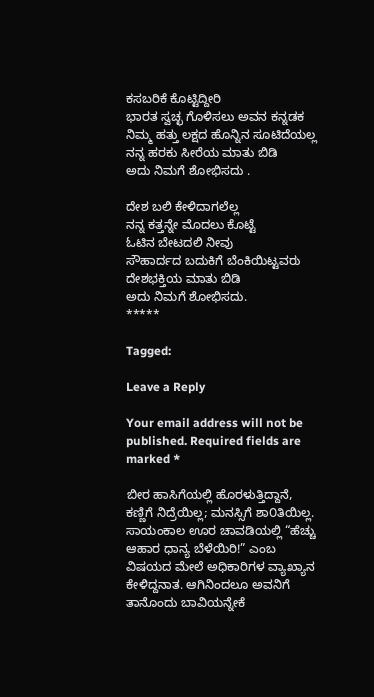ಕಸಬರಿಕೆ ಕೊಟ್ಟಿದ್ದೀರಿ
ಭಾರತ ಸ್ವಚ್ಛ ಗೊಳಿಸಲು ಅವನ ಕನ್ನಡಕ
ನಿಮ್ಮ ಹತ್ತು ಲಕ್ಷದ ಹೊನ್ನಿನ ಸೂಟಿದೆಯಲ್ಲ
ನನ್ನ ಹರಕು ಸೀರೆಯ ಮಾತು ಬಿಡಿ
ಅದು ನಿಮಗೆ ಶೋಭಿಸದು .

ದೇಶ ಬಲಿ ಕೇಳಿದಾಗಲೆಲ್ಲ
ನನ್ನ ಕತ್ತನ್ನೇ ಮೊದಲು ಕೊಟ್ಟೆ
ಓಟಿನ ಬೇಟದಲಿ ನೀವು
ಸೌಹಾರ್ದದ ಬದುಕಿಗೆ ಬೆಂಕಿಯಿಟ್ಟವರು
ದೇಶಭಕ್ತಿಯ ಮಾತು ಬಿಡಿ
ಅದು ನಿಮಗೆ ಶೋಭಿಸದು.
*****

Tagged:

Leave a Reply

Your email address will not be published. Required fields are marked *

ಬೀರ ಹಾಸಿಗೆಯಲ್ಲಿ ಹೊರಳುತ್ತಿದ್ದಾನೆ, ಕಣ್ಣಿಗೆ ನಿದ್ರೆಯಿಲ್ಲ; ಮನಸ್ಸಿಗೆ ಶಾ೦ತಿಯಿಲ್ಲ. ಸಾಯಂಕಾಲ ಊರ ಚಾವಡಿಯಲ್ಲಿ “ಹೆಚ್ಚು ಆಹಾರ ಧಾನ್ಯ ಬೆಳೆಯಿರಿ!” ಎಂಬ ವಿಷಯದ ಮೇಲೆ ಅಧಿಕಾರಿಗಳ ವ್ಯಾಖ್ಯಾನ ಕೇಳಿದ್ದನಾತ. ಆಗಿನಿಂದಲೂ ಅವನಿಗೆ ತಾನೊಂದು ಬಾವಿಯನ್ನೇಕೆ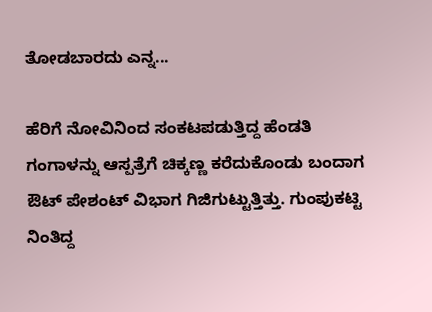ತೋಡಬಾರದು ಎನ್ನ...

ಹೆರಿಗೆ ನೋವಿನಿಂದ ಸಂಕಟಪಡುತ್ತಿದ್ದ ಹೆಂಡತಿ ಗಂಗಾಳನ್ನು ಆಸ್ಪತ್ರೆಗೆ ಚಿಕ್ಕಣ್ಣ ಕರೆದುಕೊಂಡು ಬಂದಾಗ ಔಟ್ ಪೇಶಂಟ್ ವಿಭಾಗ ಗಿಜಿಗುಟ್ಟುತ್ತಿತ್ತು. ಗುಂಪುಕಟ್ಟಿ ನಿಂತಿದ್ದ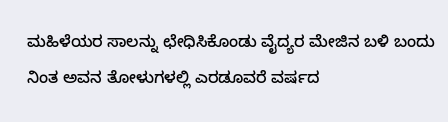ಮಹಿಳೆಯರ ಸಾಲನ್ನು ಛೇಧಿಸಿಕೊಂಡು ವೈದ್ಯರ ಮೇಜಿನ ಬಳಿ ಬಂದು ನಿಂತ ಅವನ ತೋಳುಗಳಲ್ಲಿ ಎರಡೂವರೆ ವರ್ಷದ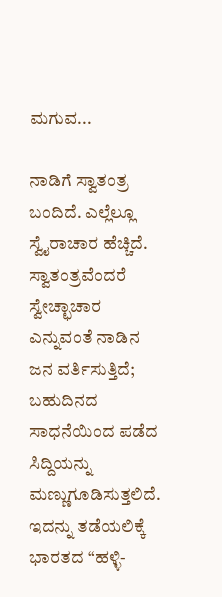ಮಗುವ...

ನಾಡಿಗೆ ಸ್ವಾತಂತ್ರ ಬಂದಿದೆ. ಎಲ್ಲೆಲ್ಲೂ ಸ್ವೈರಾಚಾರ ಹೆಚ್ಚಿದೆ. ಸ್ವಾತಂತ್ರವೆಂದರೆ ಸ್ವೇಚ್ಛಾಚಾರ ಎನ್ನುವಂತೆ ನಾಡಿನ ಜನ ವರ್ತಿಸುತ್ತಿದೆ; ಬಹುದಿನದ ಸಾಧನೆಯಿಂದ ಪಡೆದ ಸಿದ್ದಿಯನ್ನು ಮಣ್ಣುಗೂಡಿಸುತ್ತಲಿದೆ. ಇದನ್ನು ತಡೆಯಲಿಕ್ಕೆ ಭಾರತದ “ಹಳ್ಳಿ-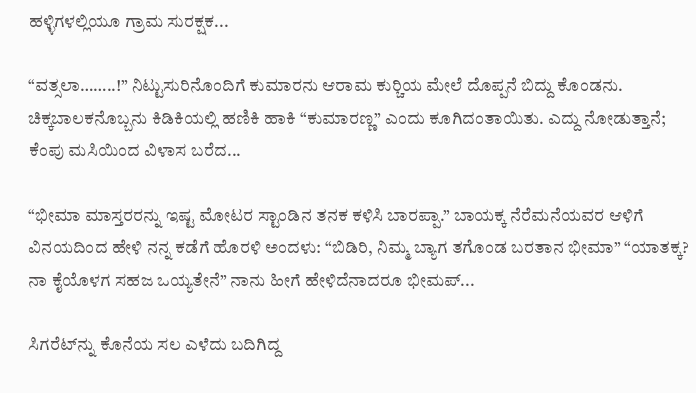ಹಳ್ಳಿಗಳಲ್ಲಿಯೂ ಗ್ರಾಮ ಸುರಕ್ಷಕ...

“ವತ್ಸಲಾ……..!” ನಿಟ್ಟುಸುರಿನೊಂದಿಗೆ ಕುಮಾರನು ಆರಾಮ ಕುರ್‍ಚಿಯ ಮೇಲೆ ದೊಪ್ಪನೆ ಬಿದ್ದು ಕೊಂಡನು. ಚಿಕ್ಕಬಾಲಕನೊಬ್ಬನು ಕಿಡಿಕಿಯಲ್ಲಿ ಹಣಿಕಿ ಹಾಕಿ “ಕುಮಾರಣ್ಣ” ಎಂದು ಕೂಗಿದಂತಾಯಿತು. ಎದ್ದು ನೋಡುತ್ತಾನೆ; ಕೆಂಪು ಮಸಿಯಿಂದ ವಿಳಾಸ ಬರೆದ...

“ಭೀಮಾ ಮಾಸ್ತರರನ್ನು ಇಷ್ಟ ಮೋಟರ ಸ್ಟಾಂಡಿನ ತನಕ ಕಳಿಸಿ ಬಾರಪ್ಪಾ.” ಬಾಯಕ್ಕ ನೆರೆಮನೆಯವರ ಆಳಿಗೆ ವಿನಯದಿಂದ ಹೇಳಿ ನನ್ನ ಕಡೆಗೆ ಹೊರಳಿ ಅಂದಳು: “ಬಿಡಿರಿ, ನಿಮ್ಮ ಬ್ಯಾಗ ತಗೊಂಡ ಬರತಾನ ಭೀಮಾ” “ಯಾತಕ್ಕ? ನಾ ಕೈಯೊಳಗ ಸಹಜ ಒಯ್ಯತೇನೆ” ನಾನು ಹೀಗೆ ಹೇಳಿದೆನಾದರೂ ಭೀಮಪ್...

ಸಿಗರೆಟ್‌ನ್ನು ಕೊನೆಯ ಸಲ ಎಳೆದು ಬದಿಗಿದ್ದ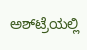ಅಶ್‌ಟ್ರೆಯಲ್ಲಿ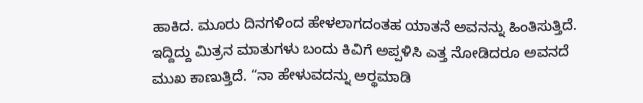ಹಾಕಿದ. ಮೂರು ದಿನಗಳಿಂದ ಹೇಳಲಾಗದಂತಹ ಯಾತನೆ ಅವನನ್ನು ಹಿಂತಿಸುತ್ತಿದೆ. ಇದ್ದಿದ್ದು ಮಿತ್ರನ ಮಾತುಗಳು ಬಂದು ಕಿವಿಗೆ ಅಪ್ಪಳಿಸಿ ಎತ್ತ ನೋಡಿದರೂ ಅವನದೆ ಮುಖ ಕಾಣುತ್ತಿದೆ. “ನಾ ಹೇಳುವದನ್ನು ಅರ್‍ಥಮಾಡಿ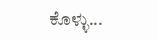ಕೊಳ್ಳು...